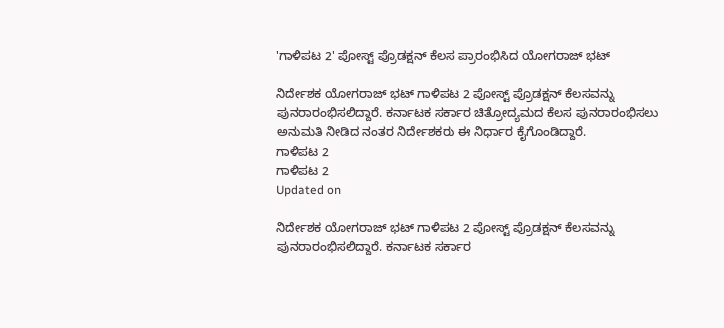'ಗಾಳಿಪಟ 2' ಪೋಸ್ಟ್ ಪ್ರೊಡಕ್ಷನ್ ಕೆಲಸ ಪ್ರಾರಂಭಿಸಿದ ಯೋಗರಾಜ್ ಭಟ್

ನಿರ್ದೇಶಕ ಯೋಗರಾಜ್ ಭಟ್ ಗಾಳಿಪಟ 2 ಪೋಸ್ಟ್ ಪ್ರೊಡಕ್ಷನ್ ಕೆಲಸವನ್ನು ಪುನರಾರಂಭಿಸಲಿದ್ದಾರೆ. ಕರ್ನಾಟಕ ಸರ್ಕಾರ ಚಿತ್ರೋದ್ಯಮದ ಕೆಲಸ ಪುನರಾರಂಭಿಸಲು ಅನುಮತಿ ನೀಡಿದ ನಂತರ ನಿರ್ದೇಶಕರು ಈ ನಿರ್ಧಾರ ಕೈಗೊಂಡಿದ್ದಾರೆ.
ಗಾಳಿಪಟ 2
ಗಾಳಿಪಟ 2
Updated on

ನಿರ್ದೇಶಕ ಯೋಗರಾಜ್ ಭಟ್ ಗಾಳಿಪಟ 2 ಪೋಸ್ಟ್ ಪ್ರೊಡಕ್ಷನ್ ಕೆಲಸವನ್ನು ಪುನರಾರಂಭಿಸಲಿದ್ದಾರೆ. ಕರ್ನಾಟಕ ಸರ್ಕಾರ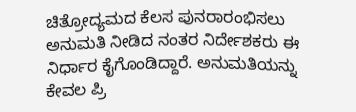ಚಿತ್ರೋದ್ಯಮದ ಕೆಲಸ ಪುನರಾರಂಭಿಸಲು ಅನುಮತಿ ನೀಡಿದ ನಂತರ ನಿರ್ದೇಶಕರು ಈ ನಿರ್ಧಾರ ಕೈಗೊಂಡಿದ್ದಾರೆ. ಅನುಮತಿಯನ್ನು ಕೇವಲ ಪ್ರಿ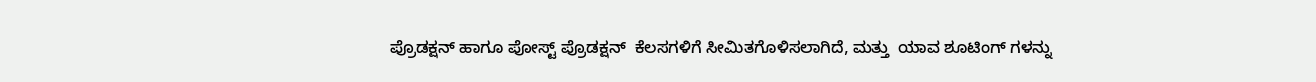ಪ್ರೊಡಕ್ಷನ್ ಹಾಗೂ ಪೋಸ್ಟ್ ಪ್ರೊಡಕ್ಷನ್  ಕೆಲಸಗಳಿಗೆ ಸೀಮಿತಗೊಳಿಸಲಾಗಿದೆ, ಮತ್ತು  ಯಾವ ಶೂಟಿಂಗ್ ಗಳನ್ನು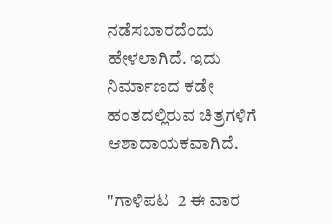ನಡೆಸಬಾರದೆಂದು ಹೇಳಲಾಗಿದೆ. ಇದು ನಿರ್ಮಾಣದ ಕಡೇ ಹಂತದಲ್ಲಿರುವ ಚಿತ್ರಗಳಿಗೆ ಆಶಾದಾಯಕವಾಗಿದೆ.

"ಗಾಳಿಪಟ  2 ಈ ವಾರ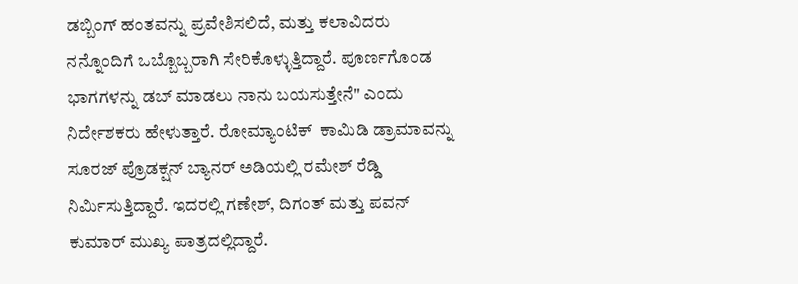ಡಬ್ಬಿಂಗ್ ಹಂತವನ್ನು ಪ್ರವೇಶಿಸಲಿದೆ, ಮತ್ತು ಕಲಾವಿದರು ನನ್ನೊಂದಿಗೆ ಒಬ್ಬೊಬ್ಬರಾಗಿ ಸೇರಿಕೊಳ್ಳುತ್ತಿದ್ದಾರೆ. ಪೂರ್ಣಗೊಂಡ ಭಾಗಗಳನ್ನು ಡಬ್ ಮಾಡಲು ನಾನು ಬಯಸುತ್ತೇನೆ" ಎಂದು ನಿರ್ದೇಶಕರು ಹೇಳುತ್ತಾರೆ. ರೋಮ್ಯಾಂಟಿಕ್  ಕಾಮಿಡಿ ಡ್ರಾಮಾವನ್ನು ಸೂರಜ್ ಪ್ರೊಡಕ್ಷನ್ ಬ್ಯಾನರ್ ಅಡಿಯಲ್ಲಿ ರಮೇಶ್ ರೆಡ್ಡಿ ನಿರ್ಮಿಸುತ್ತಿದ್ದಾರೆ. ಇದರಲ್ಲಿ ಗಣೇಶ್, ದಿಗಂತ್ ಮತ್ತು ಪವನ್ ಕುಮಾರ್ ಮುಖ್ಯ ಪಾತ್ರದಲ್ಲಿದ್ದಾರೆ.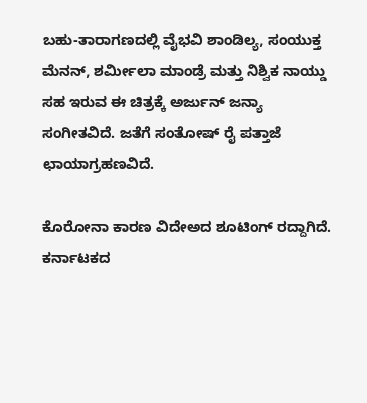ಬಹು-ತಾರಾಗಣದಲ್ಲಿ ವೈಭವಿ ಶಾಂಡಿಲ್ಯ, ಸಂಯುಕ್ತ ಮೆನನ್, ಶರ್ಮೀಲಾ ಮಾಂಡ್ರೆ ಮತ್ತು ನಿಶ್ವಿಕ ನಾಯ್ಡು  ಸಹ ಇರುವ ಈ ಚಿತ್ರಕ್ಕೆ ಅರ್ಜುನ್ ಜನ್ಯಾ ಸಂಗೀತವಿದೆ. ಜತೆಗೆ ಸಂತೋಷ್ ರೈ ಪತ್ತಾಜೆ ಛಾಯಾಗ್ರಹಣವಿದೆ.

ಕೊರೋನಾ ಕಾರಣ ವಿದೇಅದ ಶೂಟಿಂಗ್ ರದ್ದಾಗಿದೆ. ಕರ್ನಾಟಕದ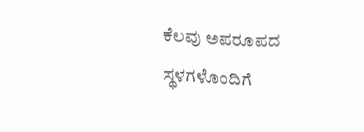ಕೆಲವು ಅಪರೂಪದ ಸ್ಥಳಗಳೊಂದಿಗೆ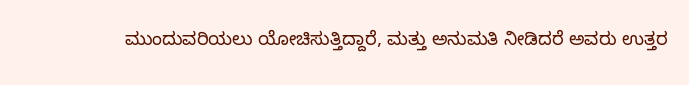ಮುಂದುವರಿಯಲು ಯೋಚಿಸುತ್ತಿದ್ದಾರೆ, ಮತ್ತು ಅನುಮತಿ ನೀಡಿದರೆ ಅವರು ಉತ್ತರ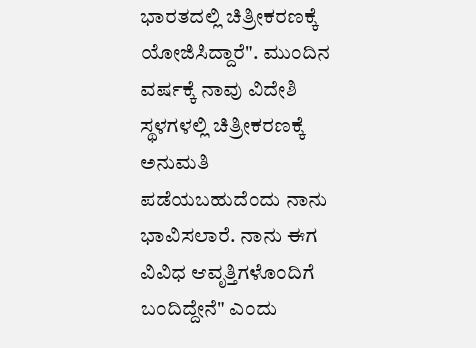ಭಾರತದಲ್ಲಿ ಚಿತ್ರೀಕರಣಕ್ಕೆ ಯೋಜಿಸಿದ್ದಾರೆ". ಮುಂದಿನ ವರ್ಷಕ್ಕೆ ನಾವು ವಿದೇಶಿ ಸ್ಥಳಗಳಲ್ಲಿ ಚಿತ್ರೀಕರಣಕ್ಕೆ ಅನುಮತಿ ಪಡೆಯಬಹುದೆಂದು ನಾನು ಭಾವಿಸಲಾರೆ. ನಾನು ಈಗ ವಿವಿಧ ಆವೃತ್ತಿಗಳೊಂದಿಗೆ ಬಂದಿದ್ದೇನೆ" ಎಂದು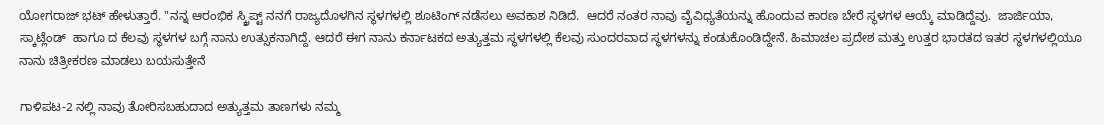ಯೋಗರಾಜ್ ಭಟ್ ಹೇಳುತ್ತಾರೆ. "ನನ್ನ ಆರಂಭಿಕ ಸ್ಕ್ರಿಪ್ಟ್ ನನಗೆ ರಾಜ್ಯದೊಳಗಿನ ಸ್ಥಳಗಳಲ್ಲಿ ಶೂಟಿಂಗ್ ನಡೆಸಲು ಅವಕಾಶ ನಿಡಿದೆ.  ಆದರೆ ನಂತರ ನಾವು ವೈವಿಧ್ಯತೆಯನ್ನು ಹೊಂದುವ ಕಾರಣ ಬೇರೆ ಸ್ಥಳಗಳ ಆಯ್ಕೆ ಮಾಡಿದ್ದೆವು.  ಜಾರ್ಜಿಯಾ, ಸ್ಕಾಟ್ಲೆಂಡ್  ಹಾಗೂ ದ ಕೆಲವು ಸ್ಥಳಗಳ ಬಗ್ಗೆ ನಾನು ಉತ್ಸುಕನಾಗಿದ್ದೆ. ಆದರೆ ಈಗ ನಾನು ಕರ್ನಾಟಕದ ಅತ್ಯುತ್ತಮ ಸ್ಥಳಗಳಲ್ಲಿ ಕೆಲವು ಸುಂದರವಾದ ಸ್ಥಳಗಳನ್ನು ಕಂಡುಕೊಂಡಿದ್ದೇನೆ. ಹಿಮಾಚಲ ಪ್ರದೇಶ ಮತ್ತು ಉತ್ತರ ಭಾರತದ ಇತರ ಸ್ಥಳಗಳಲ್ಲಿಯೂ ನಾನು ಚಿತ್ರೀಕರಣ ಮಾಡಲು ಬಯಸುತ್ತೇನೆ

ಗಾಳಿಪಟ-2 ನಲ್ಲಿ ನಾವು ತೋರಿಸಬಹುದಾದ ಅತ್ಯುತ್ತಮ ತಾಣಗಳು ನಮ್ಮ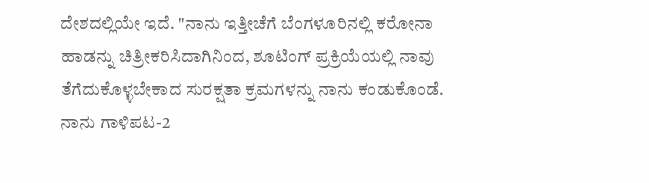ದೇಶದಲ್ಲಿಯೇ ಇದೆ. "ನಾನು ಇತ್ತೀಚೆಗೆ ಬೆಂಗಳೂರಿನಲ್ಲಿ ಕರೋನಾ ಹಾಡನ್ನು ಚಿತ್ರೀಕರಿಸಿದಾಗಿನಿಂದ, ಶೂಟಿಂಗ್ ಪ್ರಕ್ರಿಯೆಯಲ್ಲಿ ನಾವು ತೆಗೆದುಕೊಳ್ಳಬೇಕಾದ ಸುರಕ್ಷತಾ ಕ್ರಮಗಳನ್ನು ನಾನು ಕಂಡುಕೊಂಡೆ.  ನಾನು ಗಾಳಿಪಟ-2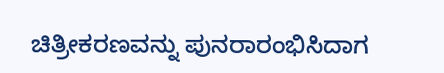ಚಿತ್ರೀಕರಣವನ್ನು ಪುನರಾರಂಭಿಸಿದಾಗ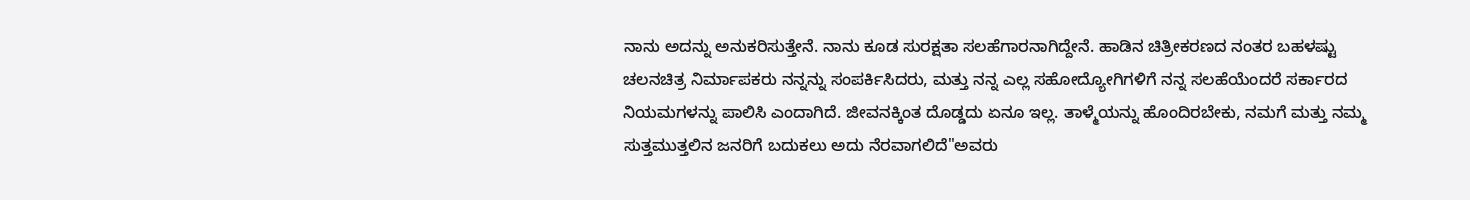ನಾನು ಅದನ್ನು ಅನುಕರಿಸುತ್ತೇನೆ. ನಾನು ಕೂಡ ಸುರಕ್ಷತಾ ಸಲಹೆಗಾರನಾಗಿದ್ದೇನೆ. ಹಾಡಿನ ಚಿತ್ರೀಕರಣದ ನಂತರ ಬಹಳಷ್ಟು ಚಲನಚಿತ್ರ ನಿರ್ಮಾಪಕರು ನನ್ನನ್ನು ಸಂಪರ್ಕಿಸಿದರು, ಮತ್ತು ನನ್ನ ಎಲ್ಲ ಸಹೋದ್ಯೋಗಿಗಳಿಗೆ ನನ್ನ ಸಲಹೆಯೆಂದರೆ ಸರ್ಕಾರದ ನಿಯಮಗಳನ್ನು ಪಾಲಿಸಿ ಎಂದಾಗಿದೆ. ಜೀವನಕ್ಕಿಂತ ದೊಡ್ಡದು ಏನೂ ಇಲ್ಲ. ತಾಳ್ಮೆಯನ್ನು ಹೊಂದಿರಬೇಕು, ನಮಗೆ ಮತ್ತು ನಮ್ಮ ಸುತ್ತಮುತ್ತಲಿನ ಜನರಿಗೆ ಬದುಕಲು ಅದು ನೆರವಾಗಲಿದೆ"ಅವರು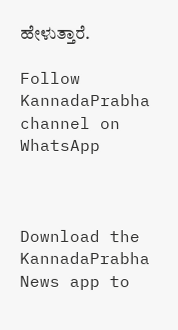ಹೇಳುತ್ತಾರೆ.

Follow KannadaPrabha channel on WhatsApp



Download the KannadaPrabha News app to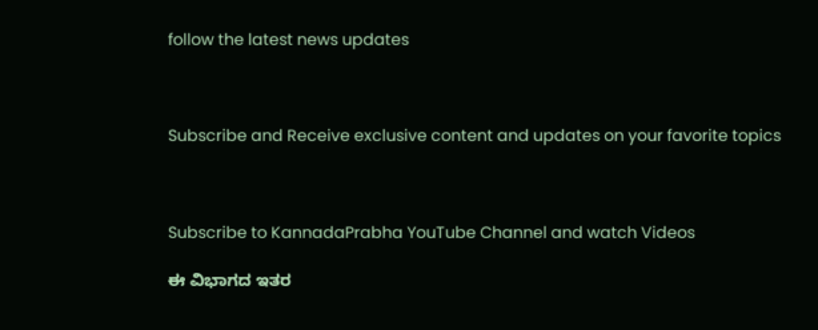follow the latest news updates



Subscribe and Receive exclusive content and updates on your favorite topics



Subscribe to KannadaPrabha YouTube Channel and watch Videos

ಈ ವಿಭಾಗದ ಇತರ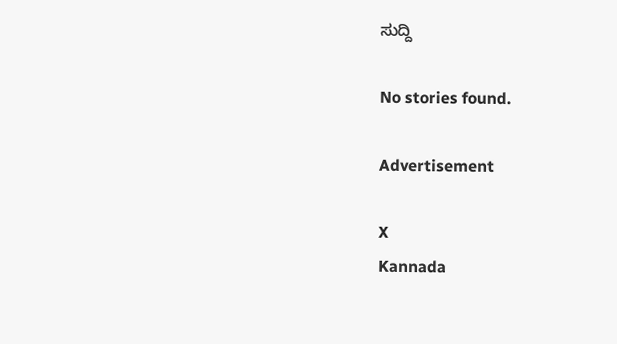ಸುದ್ದಿ

No stories found.

Advertisement

X
Kannada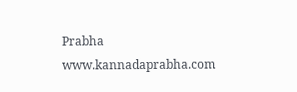Prabha
www.kannadaprabha.com